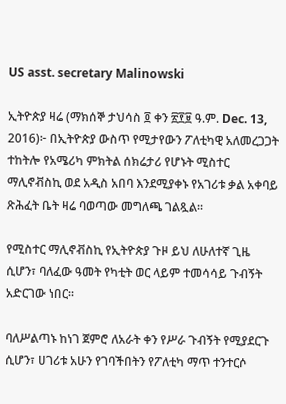US asst. secretary Malinowski

ኢትዮጵያ ዛሬ (ማክሰኞ ታህሳስ ፬ ቀን ፳፻፱ ዓ.ም. Dec. 13, 2016)፦ በኢትዮጵያ ውስጥ የሚታየውን ፖለቲካዊ አለመረጋጋት ተከትሎ የአሜሪካ ምክትል ሰክሬታሪ የሆኑት ሚስተር ማሊኖቭስኪ ወደ አዲስ አበባ እንደሚያቀኑ የአገሪቱ ቃል አቀባይ ጽሕፈት ቤት ዛሬ ባወጣው መግለጫ ገልጿል።

የሚስተር ማሊኖቭስኪ የኢትዮጵያ ጉዞ ይህ ለሁለተኛ ጊዜ ሲሆን፣ ባለፈው ዓመት የካቲት ወር ላይም ተመሳሳይ ጉብኝት አድርገው ነበር።

ባለሥልጣኑ ከነገ ጀምሮ ለአራት ቀን የሥራ ጉብኝት የሚያደርጉ ሲሆን፣ ሀገሪቱ አሁን የገባችበትን የፖለቲካ ማጥ ተንተርሶ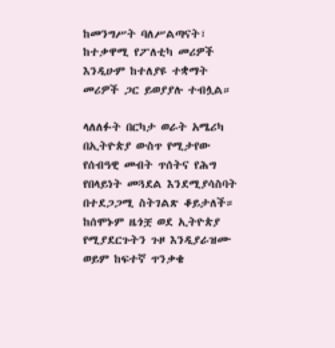ከመንግሥት ባለሥልጣናት፣ ከተቃዋሚ የፖለቲካ መሪዎች እንዲሁም ከተለያዩ ተቋማት መሪዎች ጋር ይወያያሉ ተብሏል።

ላለለፉት በርካታ ወራት አሜሪካ በኢትዮጵያ ውስጥ የሚታየው የሰብዓዊ መብት ጥሰትና የሕግ የበላይነት መጓደል እንደሚያሳስባት በተደጋጋሚ ስትገልጽ ቆይታለች። ከሰሞኑም ዜጎቿ ወደ ኢትዮጵያ የሚያደርጉትን ጉዞ እንዲያራዝሙ ወይም ከፍተኛ ጥንቃቄ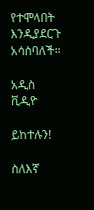የተሞላበት እንዲያደርጉ አሳስባለች።

አዲስ ቪዲዮ

ይከተሉን!

ስለእኛ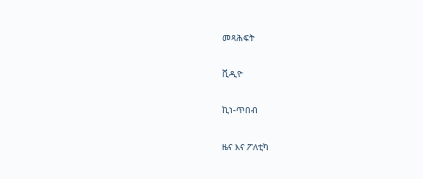መጻሕፍት

ቪዲዮ

ኪነ-ጥበብ

ዜና እና ፖለቲካ